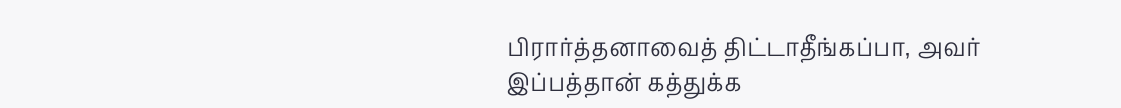பிரார்த்தனாவைத் திட்டாதீங்கப்பா, அவர் இப்பத்தான் கத்துக்க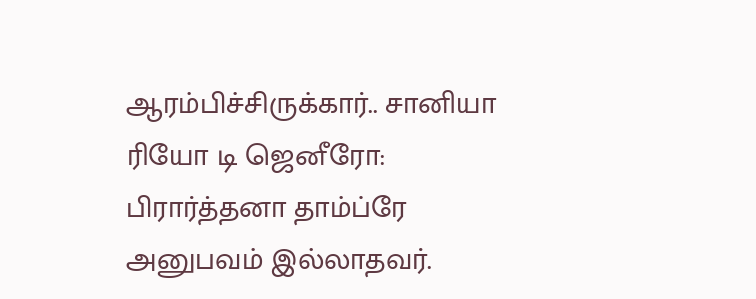ஆரம்பிச்சிருக்கார்.. சானியா
ரியோ டி ஜெனீரோ: பிரார்த்தனா தாம்ப்ரே அனுபவம் இல்லாதவர்.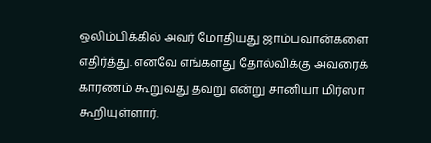ஒலிம்பிக்கில் அவர் மோதியது ஜாம்பவான்களை எதிர்த்து. எனவே எங்களது தோல்விக்கு அவரைக் காரணம் கூறுவது தவறு என்று சானியா மிர்ஸா கூறியுள்ளார்.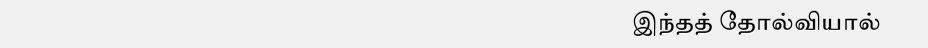இந்தத் தோல்வியால்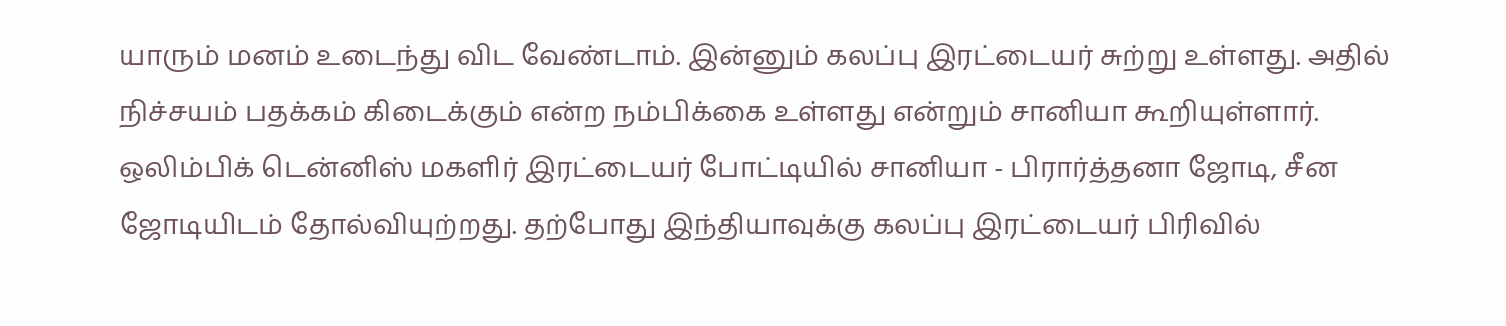யாரும் மனம் உடைந்து விட வேண்டாம். இன்னும் கலப்பு இரட்டையர் சுற்று உள்ளது. அதில் நிச்சயம் பதக்கம் கிடைக்கும் என்ற நம்பிக்கை உள்ளது என்றும் சானியா கூறியுள்ளார்.
ஒலிம்பிக் டென்னிஸ் மகளிர் இரட்டையர் போட்டியில் சானியா - பிரார்த்தனா ஜோடி, சீன ஜோடியிடம் தோல்வியுற்றது. தற்போது இந்தியாவுக்கு கலப்பு இரட்டையர் பிரிவில்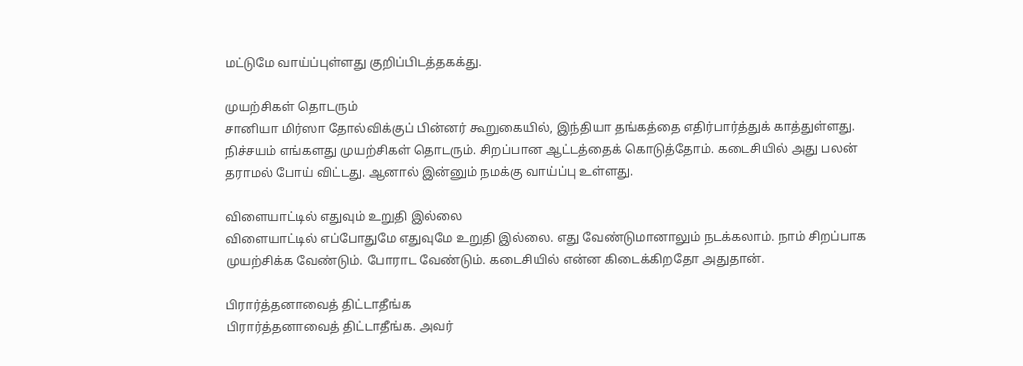மட்டுமே வாய்ப்புள்ளது குறிப்பிடத்தகக்து.

முயற்சிகள் தொடரும்
சானியா மிர்ஸா தோல்விக்குப் பின்னர் கூறுகையில், இந்தியா தங்கத்தை எதிர்பார்த்துக் காத்துள்ளது. நிச்சயம் எங்களது முயற்சிகள் தொடரும். சிறப்பான ஆட்டத்தைக் கொடுத்தோம். கடைசியில் அது பலன் தராமல் போய் விட்டது. ஆனால் இன்னும் நமக்கு வாய்ப்பு உள்ளது.

விளையாட்டில் எதுவும் உறுதி இல்லை
விளையாட்டில் எப்போதுமே எதுவுமே உறுதி இல்லை. எது வேண்டுமானாலும் நடக்கலாம். நாம் சிறப்பாக முயற்சிக்க வேண்டும். போராட வேண்டும். கடைசியில் என்ன கிடைக்கிறதோ அதுதான்.

பிரார்த்தனாவைத் திட்டாதீங்க
பிரார்த்தனாவைத் திட்டாதீங்க. அவர்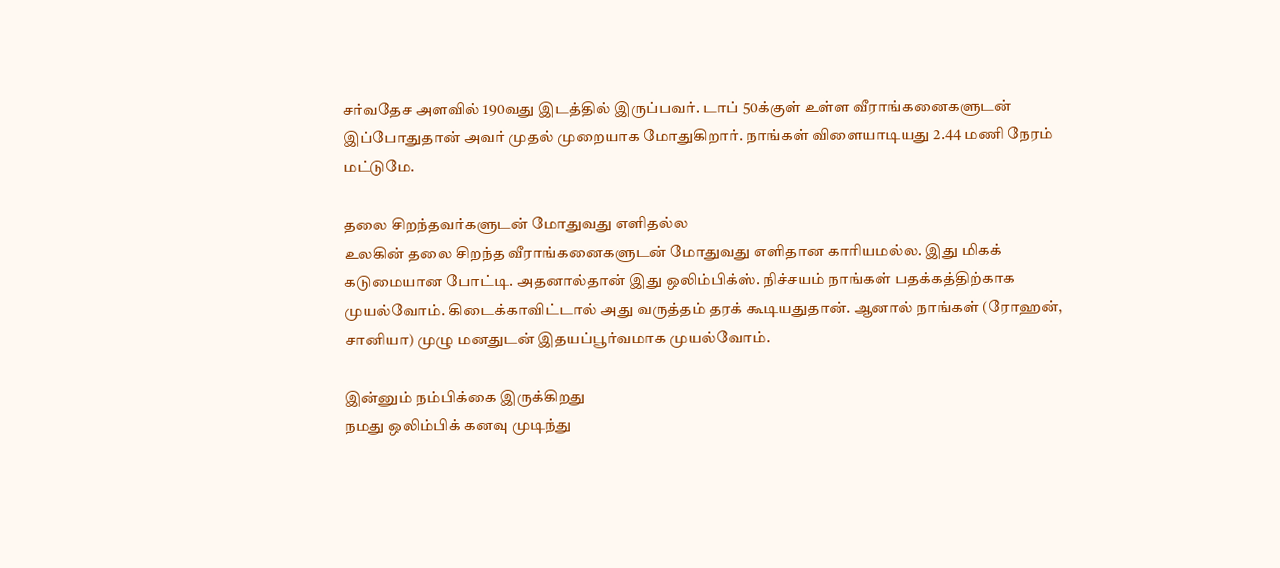சர்வதேச அளவில் 190வது இடத்தில் இருப்பவர். டாப் 50க்குள் உள்ள வீராங்கனைகளுடன் இப்போதுதான் அவர் முதல் முறையாக மோதுகிறார். நாங்கள் விளையாடியது 2.44 மணி நேரம் மட்டுமே.

தலை சிறந்தவர்களுடன் மோதுவது எளிதல்ல
உலகின் தலை சிறந்த வீராங்கனைகளுடன் மோதுவது எளிதான காரியமல்ல. இது மிகக் கடுமையான போட்டி. அதனால்தான் இது ஒலிம்பிக்ஸ். நிச்சயம் நாங்கள் பதக்கத்திற்காக முயல்வோம். கிடைக்காவிட்டால் அது வருத்தம் தரக் கூடியதுதான். ஆனால் நாங்கள் (ரோஹன், சானியா) முழு மனதுடன் இதயப்பூர்வமாக முயல்வோம்.

இன்னும் நம்பிக்கை இருக்கிறது
நமது ஒலிம்பிக் கனவு முடிந்து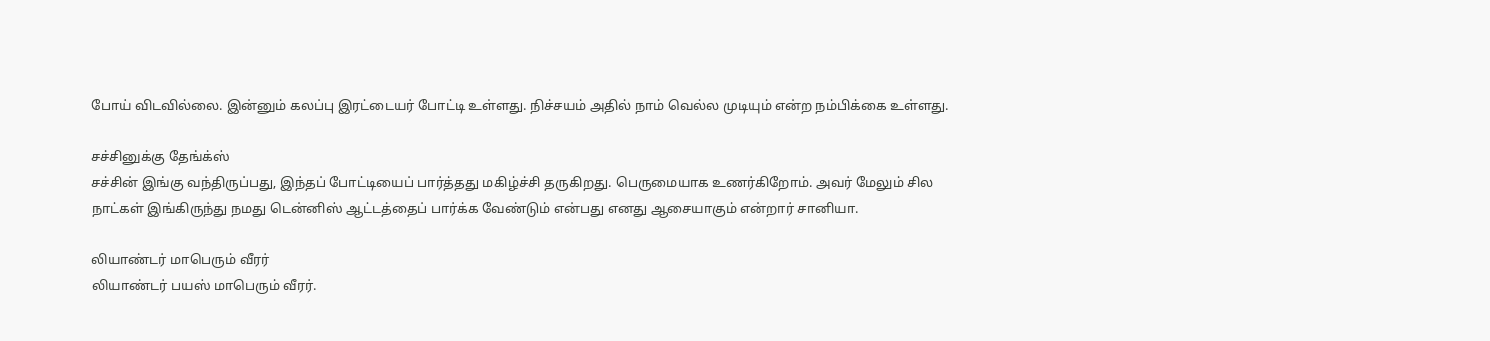போய் விடவில்லை. இன்னும் கலப்பு இரட்டையர் போட்டி உள்ளது. நிச்சயம் அதில் நாம் வெல்ல முடியும் என்ற நம்பிக்கை உள்ளது.

சச்சினுக்கு தேங்க்ஸ்
சச்சின் இங்கு வந்திருப்பது, இந்தப் போட்டியைப் பார்த்தது மகிழ்ச்சி தருகிறது. பெருமையாக உணர்கிறோம். அவர் மேலும் சில நாட்கள் இங்கிருந்து நமது டென்னிஸ் ஆட்டத்தைப் பார்க்க வேண்டும் என்பது எனது ஆசையாகும் என்றார் சானியா.

லியாண்டர் மாபெரும் வீரர்
லியாண்டர் பயஸ் மாபெரும் வீரர்.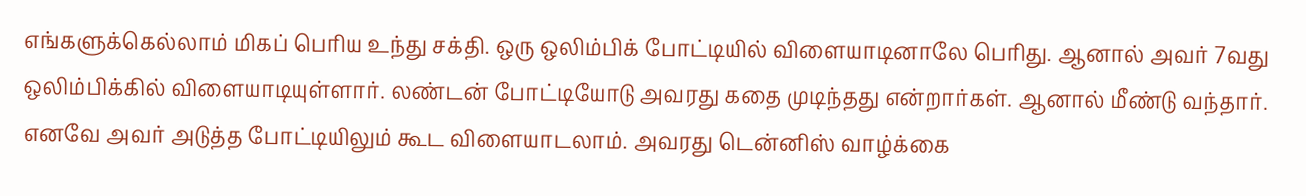எங்களுக்கெல்லாம் மிகப் பெரிய உந்து சக்தி. ஒரு ஒலிம்பிக் போட்டியில் விளையாடினாலே பெரிது. ஆனால் அவர் 7வது ஒலிம்பிக்கில் விளையாடியுள்ளார். லண்டன் போட்டியோடு அவரது கதை முடிந்தது என்றார்கள். ஆனால் மீண்டு வந்தார். எனவே அவர் அடுத்த போட்டியிலும் கூட விளையாடலாம். அவரது டென்னிஸ் வாழ்க்கை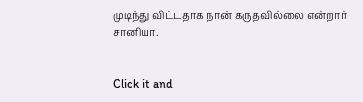முடிந்து விட்டதாக நான் கருதவில்லை என்றார் சானியா.


Click it and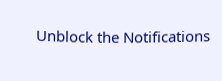Unblock the Notifications